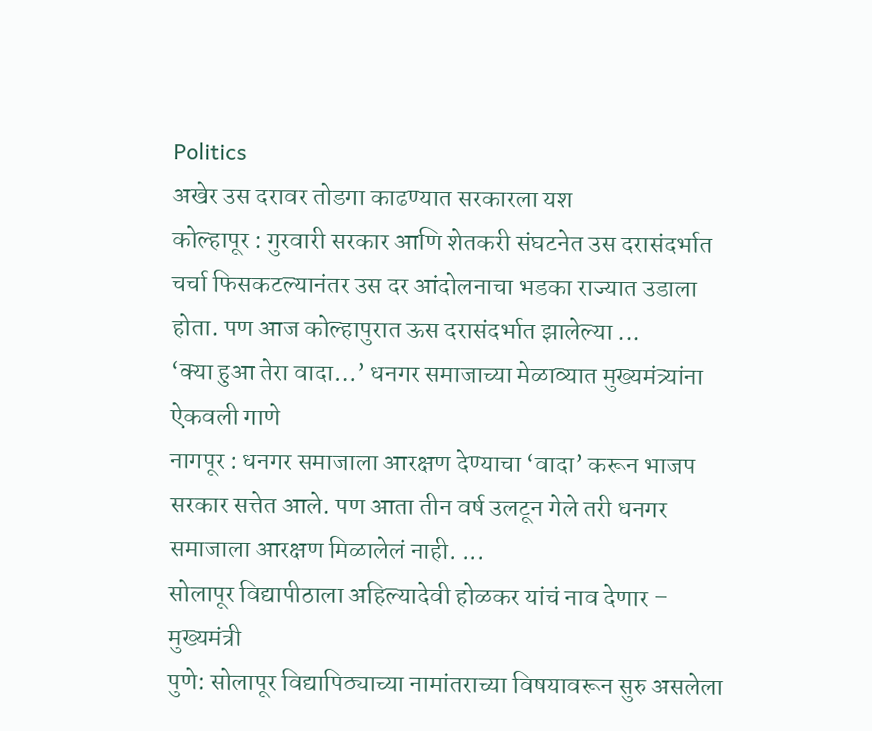Politics
अखेर उस दरावर तोडगा काढण्यात सरकारला यश
कोल्हापूर : गुरवारी सरकार आणि शेतकरी संघटनेत उस दरासंदर्भात चर्चा फिसकटल्यानंतर उस दर आंदोलनाचा भडका राज्यात उडाला होता. पण आज कोल्हापुरात ऊस दरासंदर्भात झालेल्या ...
‘क्या हुआ तेरा वादा…’ धनगर समाजाच्या मेळाव्यात मुख्यमंत्र्यांना ऐकवली गाणे
नागपूर : धनगर समाजाला आरक्षण देण्याचा ‘वादा’ करून भाजप सरकार सत्तेत आले. पण आता तीन वर्ष उलटून गेले तरी धनगर समाजाला आरक्षण मिळालेलं नाही. ...
सोलापूर विद्यापीठाला अहिल्यादेवी होळकर यांचं नाव देणार – मुख्यमंत्री
पुणे: सोलापूर विद्यापिठ्याच्या नामांतराच्या विषयावरून सुरु असलेला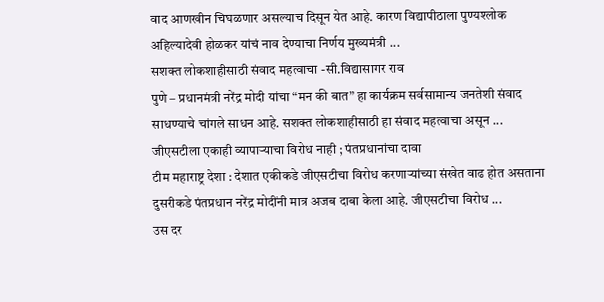वाद आणखीन चिघळणार असल्याच दिसून येत आहे. कारण विद्यापीठाला पुण्यश्लोक अहिल्यादेवी होळकर यांचं नाव देण्याचा निर्णय मुख्यमंत्री ...
सशक्त लोकशाहीसाठी संवाद महत्वाचा -सी.विद्यासागर राव
पुणे – प्रधानमंत्री नरेंद्र मोदी यांचा “मन की बात” हा कार्यक्रम सर्वसामान्य जनतेशी संवाद साधण्याचे चांगले साधन आहे. सशक्त लोकशाहीसाठी हा संवाद महत्वाचा असून ...
जीएसटीला एकाही व्यापाऱ्याचा विरोध नाही ; पंतप्रधानांचा दावा
टीम महाराष्ट्र देशा : देशात एकीकडे जीएसटीचा विरोध करणाऱ्यांच्या संखेत वाढ होत असताना दुसरीकडे पंतप्रधान नरेंद्र मोदींनी मात्र अजब दाबा केला आहे. जीएसटीचा विरोध ...
उस दर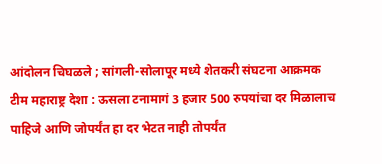आंदोलन चिघळले ; सांगली-सोलापूर मध्ये शेतकरी संघटना आक्रमक
टीम महाराष्ट्र देशा : ऊसला टनामागं 3 हजार 500 रुपयांचा दर मिळालाच पाहिजे आणि जोपर्यंत हा दर भेटत नाही तोपर्यंत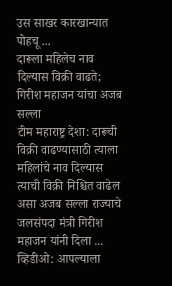उस साखर कारखान्यात पोहचू ...
दारूला महिलेच नाव दिल्यास विक्री वाढते; गिरीश महाजन यांचा अजब सल्ला
टीम महाराष्ट्र देशा: दारूची विक्री वाढण्यासाठी त्याला महिलांचे नाव दिल्यास त्याची विक्री निश्चित वाढेल असा अजब सल्ला राज्याचे जलसंपदा मंत्री गिरीश महाजन यांनी दिला ...
व्हिडीओ: आपल्याला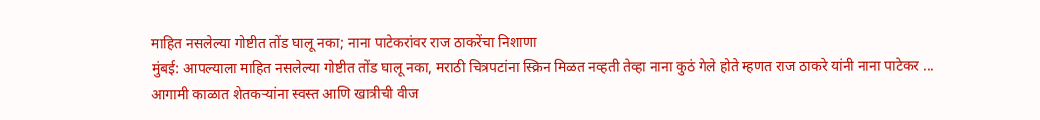माहित नसलेल्या गोष्टीत तोंड घालू नका; नाना पाटेकरांवर राज ठाकरेंचा निशाणा
मुंबई: आपल्याला माहित नसलेल्या गोष्टीत तोंड घालू नका, मराठी चित्रपटांना स्क्रिन मिळत नव्हती तेव्हा नाना कुठं गेले होते म्हणत राज ठाकरे यांनी नाना पाटेकर ...
आगामी काळात शेतकऱ्यांना स्वस्त आणि खात्रीची वीज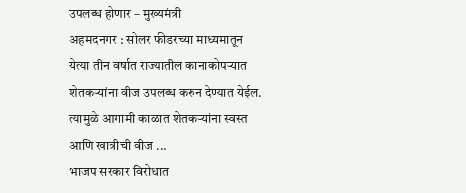उपलब्ध होणार – मुख्यमंत्री
अहमदनगर : सोलर फीडरच्या माध्यमातून येत्या तीन वर्षात राज्यातील कानाकोपऱ्यात शेतकऱ्यांना वीज उपलब्ध करुन देण्यात येईल. त्यामुळे आगामी काळात शेतकऱ्यांना स्वस्त आणि खात्रीची वीज ...
भाजप सरकार विरोधात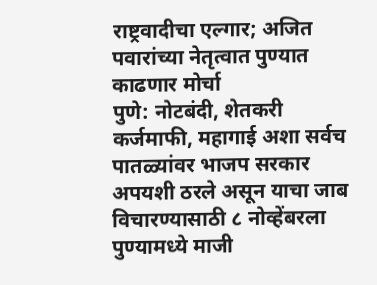राष्ट्रवादीचा एल्गार; अजित पवारांच्या नेतृत्वात पुण्यात काढणार मोर्चा
पुणे: नोटबंदी, शेतकरी कर्जमाफी, महागाई अशा सर्वच पातळ्यांवर भाजप सरकार अपयशी ठरले असून याचा जाब विचारण्यासाठी ८ नोव्हेंबरला पुण्यामध्ये माजी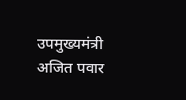उपमुख्यमंत्री अजित पवार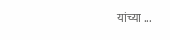यांच्या ...